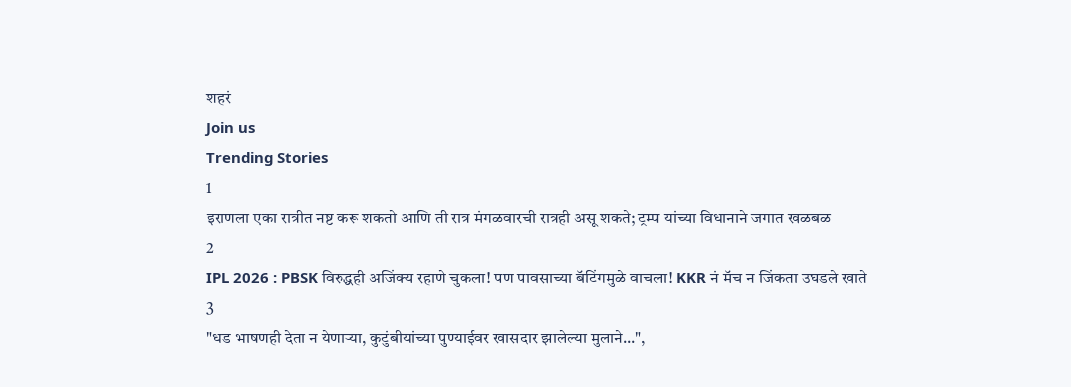शहरं
Join us
Trending Stories
1
इराणला एका रात्रीत नष्ट करू शकतो आणि ती रात्र मंगळवारची रात्रही असू शकते; ट्रम्प यांच्या विधानाने जगात खळबळ
2
IPL 2026 : PBSK विरुद्धही अजिंक्य रहाणे चुकला! पण पावसाच्या बॅटिंगमुळे वाचला! KKR नं मॅच न जिंकता उघडले खाते
3
"धड भाषणही देता न येणाऱ्या, कुटुंबीयांच्या पुण्याईवर खासदार झालेल्या मुलाने...",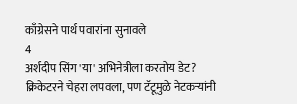काँग्रेसने पार्थ पवारांना सुनावले
4
अर्शदीप सिंग 'या' अभिनेत्रीला करतोय डेट? क्रिकेटरने चेहरा लपवला, पण टॅटूमुळे नेटकऱ्यांनी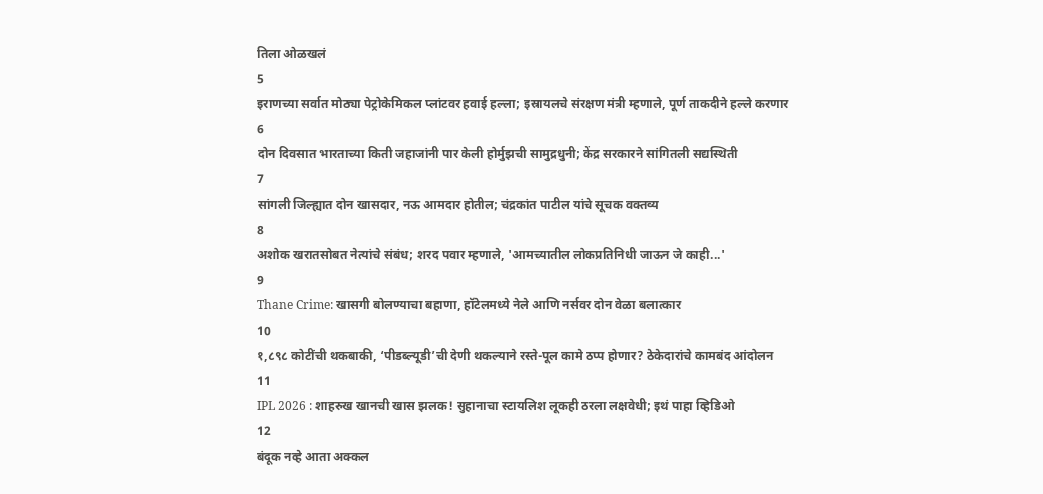तिला ओळखलं
5
इराणच्या सर्वात मोठ्या पेट्रोकेमिकल प्लांटवर हवाई हल्ला; इस्रायलचे संरक्षण मंत्री म्हणाले, पूर्ण ताकदीने हल्ले करणार
6
दोन दिवसात भारताच्या किती जहाजांनी पार केली होर्मुझची सामुद्रधुनी; केंद्र सरकारने सांगितली सद्यस्थिती
7
सांगली जिल्ह्यात दोन खासदार, नऊ आमदार होतील; चंद्रकांत पाटील यांचे सूचक वक्तव्य
8
अशोक खरातसोबत नेत्यांचे संबंध; शरद पवार म्हणाले, 'आमच्यातील लोकप्रतिनिधी जाऊन जे काही...'
9
Thane Crime: खासगी बोलण्याचा बहाणा, हॉटेलमध्ये नेले आणि नर्सवर दोन वेळा बलात्कार
10
१,८९८ कोटींची थकबाकी, ‘पीडब्ल्यूडी’ची देणी थकल्याने रस्ते-पूल कामे ठप्प होणार? ठेकेदारांचे कामबंद आंदोलन
11
IPL 2026 : शाहरुख खानची खास झलक! सुहानाचा स्टायलिश लूकही ठरला लक्षवेधी; इथं पाहा व्हिडिओ
12
बंदूक नव्हे आता अक्कल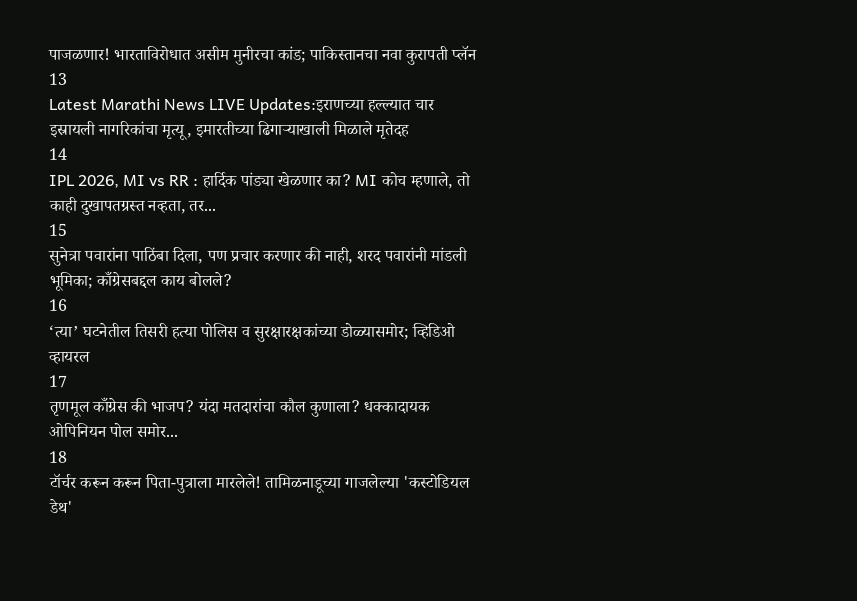पाजळणार! भारताविरोधात असीम मुनीरचा कांड; पाकिस्तानचा नवा कुरापती प्लॅन
13
Latest Marathi News LIVE Updates:इराणच्या हल्ल्यात चार इस्रायली नागरिकांचा मृत्यू, इमारतीच्या ढिगाऱ्याखाली मिळाले मृतेदह
14
IPL 2026, MI vs RR : हार्दिक पांड्या खेळणार का? MI कोच म्हणाले, तो काही दुखापतग्रस्त नव्हता, तर...
15
सुनेत्रा पवारांना पाठिंबा दिला, पण प्रचार करणार की नाही, शरद पवारांनी मांडली भूमिका; काँग्रेसबद्दल काय बोलले?
16
‘त्या’ घटनेतील तिसरी हत्या पोलिस व सुरक्षारक्षकांच्या डोळ्यासमोर; व्हिडिओ व्हायरल
17
तृणमूल काँग्रेस की भाजप? यंदा मतदारांचा कौल कुणाला? धक्कादायक ओपिनियन पोल समोर...
18
टॉर्चर करून करून पिता-पुत्राला मारलेले! तामिळनाडूच्या गाजलेल्या 'कस्टोडियल डेथ'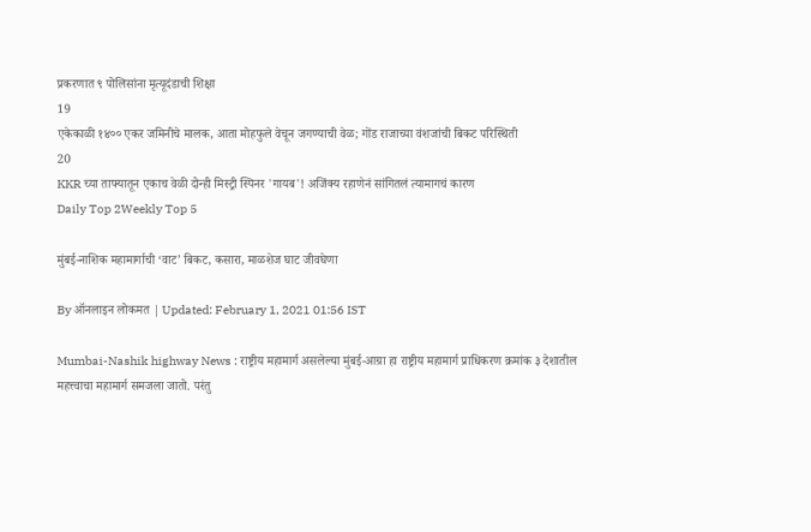प्रकरणात ९ पोलिसांना मृत्यूदंडाची शिक्षा
19
एकेकाळी १४०० एकर जमिनीचे मालक, आता मोहफुले वेचून जगण्याची वेळ; गोंड राजाच्या वंशजांची बिकट परिस्थिती
20
KKR च्या ताफ्यातून एकाच वेळी दोन्ही मिस्ट्री स्पिनर 'गायब'! अजिंक्य रहाणेनं सांगितलं त्यामागचं कारण
Daily Top 2Weekly Top 5

मुंबई-नाशिक महामार्गाची ‘वाट’ बिकट, कसारा, माळशेज घाट जीवघेणा

By ऑनलाइन लोकमत | Updated: February 1, 2021 01:56 IST

Mumbai-Nashik highway News : राष्ट्रीय महामार्ग असलेल्या मुंबई-आग्रा हा राष्ट्रीय महामार्ग प्राधिकरण क्रमांक ३ देशातील महत्त्वाचा महामार्ग समजला जातो. परंतु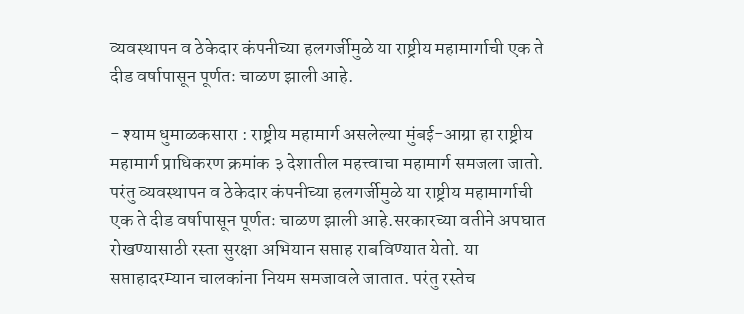व्यवस्थापन व ठेकेदार कंपनीच्या हलगर्जीमुळे या राष्ट्रीय महामार्गाची एक ते दीड वर्षापासून पूर्णतः चाळण झाली आहे.

- श्याम धुमाळकसारा : राष्ट्रीय महामार्ग असलेल्या मुंबई-आग्रा हा राष्ट्रीय महामार्ग प्राधिकरण क्रमांक ३ देशातील महत्त्वाचा महामार्ग समजला जातो. परंतु व्यवस्थापन व ठेकेदार कंपनीच्या हलगर्जीमुळे या राष्ट्रीय महामार्गाची एक ते दीड वर्षापासून पूर्णतः चाळण झाली आहे.सरकारच्या वतीने अपघात रोखण्यासाठी रस्ता सुरक्षा अभियान सप्ताह राबविण्यात येतो. या सप्ताहादरम्यान चालकांना नियम समजावले जातात. परंतु रस्तेच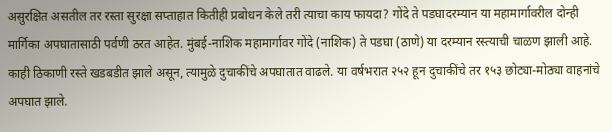असुरक्षित असतील तर रस्ता सुरक्षा सप्ताहात कितीही प्रबोधन केले तरी त्याचा काय फायदा? गोंदे ते पडघादरम्यान या महामार्गावरील दोन्ही मार्गिका अपघातासाठी पर्वणी ठरत आहेत. मुंबई-नाशिक महामार्गावर गोंदे (नाशिक) ते पडघा (ठाणे) या दरम्यान रस्त्याची चाळण झाली आहे. काही ठिकाणी रस्ते खडबडीत झाले असून, त्यामुळे दुचाकींचे अपघातात वाढले. या वर्षभरात २५२ हून दुचाकींचे तर १५३ छोट्या-मोठ्या वाहनांचे अपघात झाले.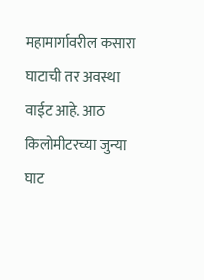महामार्गावरील कसारा घाटाची तर अवस्था वाईट आहे. आठ किलोमीटरच्या जुन्या घाट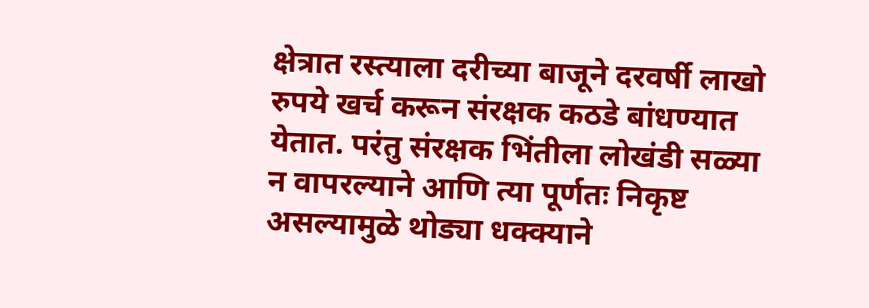क्षेत्रात रस्त्याला दरीच्या बाजूने दरवर्षी लाखो रुपये खर्च करून संरक्षक कठडे बांधण्यात येतात. परंतु संरक्षक भिंतीला लोखंडी सळ्या न वापरल्याने आणि त्या पूर्णतः निकृष्ट असल्यामुळे थोड्या धक्क्याने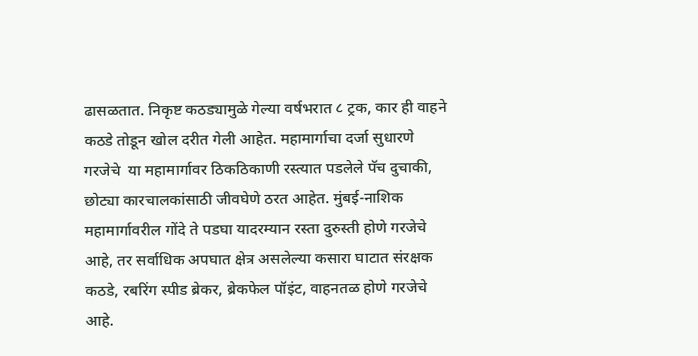ढासळतात. निकृष्ट कठड्यामुळे गेल्या वर्षभरात ८ ट्रक, कार ही वाहने कठडे तोडून खोल दरीत गेली आहेत. महामार्गाचा दर्जा सुधारणे गरजेचे  या महामार्गावर ठिकठिकाणी रस्त्यात पडलेले पॅच दुचाकी, छोट्या कारचालकांसाठी जीवघेणे ठरत आहेत. मुंबई-नाशिक महामार्गावरील गोंदे ते पडघा यादरम्यान रस्ता दुरुस्ती होणे गरजेचे आहे, तर सर्वाधिक अपघात क्षेत्र असलेल्या कसारा घाटात संरक्षक कठडे, रबरिंग स्पीड ब्रेकर, ब्रेकफेल पॉइंट, वाहनतळ होणे गरजेचे आहे.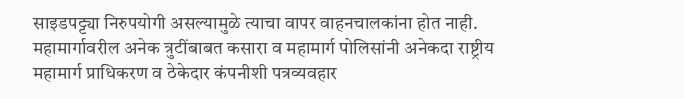साइडपट्ट्या निरुपयोगी असल्यामुळे त्याचा वापर वाहनचालकांना होत नाही. महामार्गावरील अनेक त्रुटींबाबत कसारा व महामार्ग पोलिसांनी अनेकदा राष्ट्रीय महामार्ग प्राधिकरण व ठेकेदार कंपनीशी पत्रव्यवहार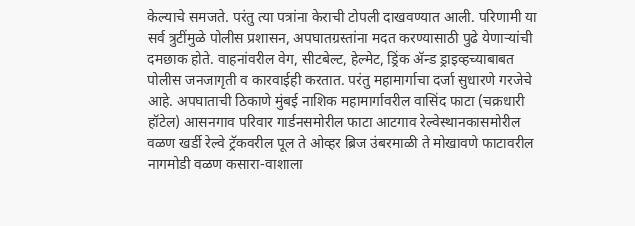केल्याचे समजते. परंतु त्या पत्रांना केराची टोपली दाखवण्यात आली. परिणामी या सर्व त्रुटींमुळे पोलीस प्रशासन, अपघातग्रस्तांना मदत करण्यासाठी पुढे येणाऱ्यांची दमछाक होते. वाहनांवरील वेग, सीटबेल्ट, हेल्मेट, ड्रिंक ॲन्ड ड्राइव्हच्याबाबत पोलीस जनजागृती व कारवाईही करतात. परंतु महामार्गाचा दर्जा सुधारणे गरजेचे आहे. अपघाताची ठिकाणे मुंबई नाशिक महामार्गावरील वासिंद फाटा (चक्रधारी हॉटेल) आसनगाव परिवार गार्डनसमोरील फाटा आटगाव रेल्वेस्थानकासमोरील वळण खर्डी रेल्वे ट्रॅकवरील पूल ते ओव्हर ब्रिज उंबरमाळी ते मोखावणे फाटावरील नागमोडी वळण कसारा-वाशाला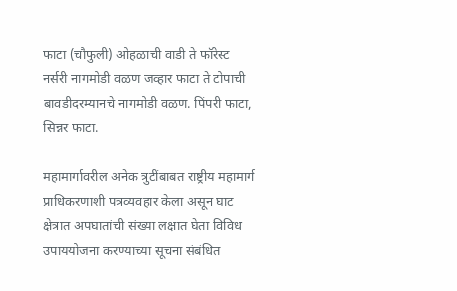फाटा (चौफुली) ओहळाची वाडी ते फॉरेस्ट नर्सरी नागमोडी वळण जव्हार फाटा ते टोपाची बावडीदरम्यानचे नागमोडी वळण. पिंपरी फाटा, सिन्नर फाटा.

महामार्गावरील अनेक त्रुटींबाबत राष्ट्रीय महामार्ग प्राधिकरणाशी पत्रव्यवहार केला असून घाट क्षेत्रात अपघातांची संख्या लक्षात घेता विविध उपाययोजना करण्याच्या सूचना संबंधित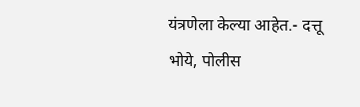यंत्रणेला केल्या आहेत.- दत्तू भोये, पोलीस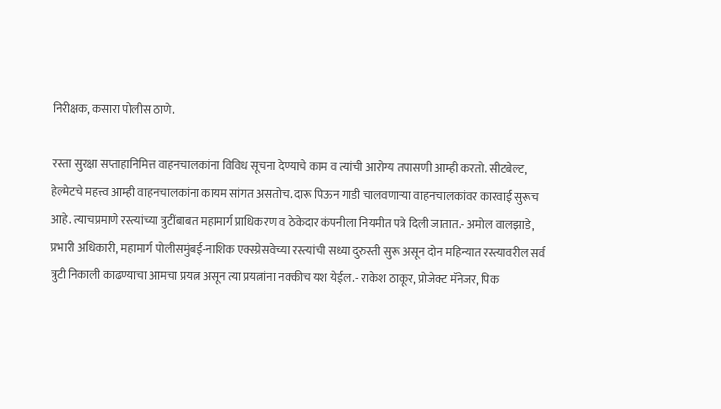निरीक्षक, कसारा पोलीस ठाणे.

रस्ता सुरक्षा सप्ताहानिमित्त वाहनचालकांना विविध सूचना देण्याचे काम व त्यांची आरोग्य तपासणी आम्ही करतो. सीटबेल्ट, हेल्मेटचे महत्त्व आम्ही वाहनचालकांना कायम सांगत असतोच. दारू पिऊन गाडी चालवणाऱ्या वाहनचालकांवर कारवाई सुरूच आहे. त्याचप्रमाणे रस्त्यांच्या त्रुटींबाबत महामार्ग प्राधिकरण व ठेकेदार कंपनीला नियमीत पत्रे दिली जातात.- अमोल वालझाडे, प्रभारी अधिकारी, महामार्ग पोलीसमुंबई-नाशिक एक्स्प्रेसवेच्या रस्त्यांची सध्या दुरुस्ती सुरू असून दोन महिन्यात रस्त्यावरील सर्व त्रुटी निकाली काढण्याचा आमचा प्रयत्न असून त्या प्रयत्नांना नक्कीच यश येईल.- राकेश ठाकूर, प्रोजेक्ट मॅनेजर, पिक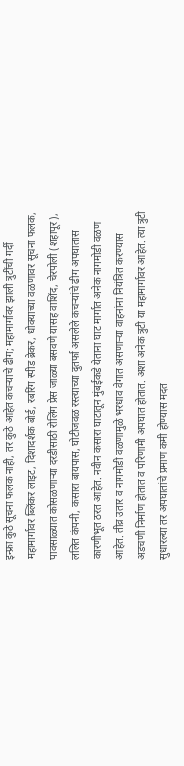इन्फ्रा कुठे सूचना फलक नाही, तर कुठे आहेत कचऱ्याचे ढीग; महामार्गावर झाली त्रुटींची गर्दी महामार्गावर ब्लिंकर लाइट, दिशादर्शक बोर्ड, रबरिंग स्पीड ब्रेकर, धोक्याच्या वळणावर सूचना फलक, पावसाळ्यात कोसळणाऱ्या दरडीसाठी रोलिंग प्रेस जाळ्या बसवणे यासह वाशिंद, चेरपोली (शहापूर), ललित कंपनी, कसारा बायपास, घोटीजवळ रस्त्याच्या दुतर्फा असलेले कचऱ्यांचे ढीग अपघातास कारणीभूत ठरत आहेत. नवीन कसारा घाटातून मुंबईकडे येताना घाट मार्गात अनेक नागमोडी वळण आहेत. तीव्र उतार व नागमोडी वळणामुळे भरधाव वेगात असणाऱ्या वाहनांना नियंत्रित करण्यास अडचणी निर्माण होतात व परिणामी अपघात होतात. अशा अनेक त्रुटी या महामार्गावर आहेत. त्या त्रुटी सुधारल्या तर अपघातांचे प्रमाण कमी होण्यास मदत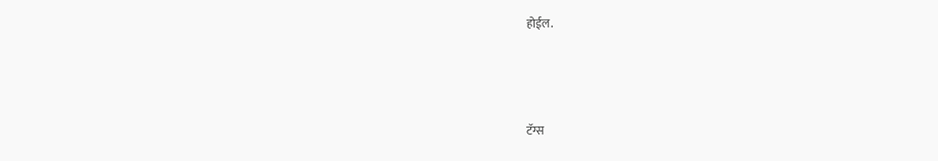होईल.



टॅग्स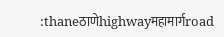:thaneठाणेhighwayमहामार्गroad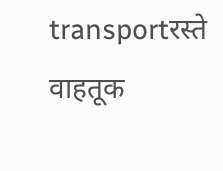transportरस्ते वाहतूक